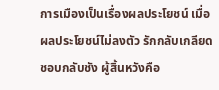การเมืองเป็นเรื่องผลประโยชน์ เมื่อผลประโยชน์ไม่ลงตัว รักกลับเกลียด ชอบกลับชัง ผู้สิ้นหวังคือ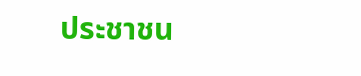ประชาชน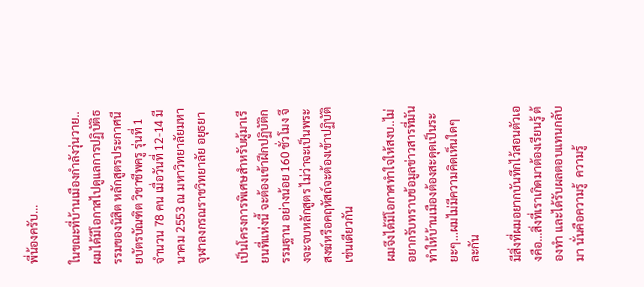พี่น้องครับ...

ในขณะที่บ้านเมืองกำลังวุ่นวาย..ผมได้มีโอกาสไปดูแลการปฏิบัติธรรมของนิสิต หลักสูตรประกาศนียบัตรบัณฑิต วิชาชีพครู รุ่นที่ 1 จำนวน 78 คน เมื่อวันที่ 12-14 มีนาคม 2553 ณ มหาวิทยาลัยมหาจุฬาลงกรณราชวิทยาลัย อยุธยา

เป็นโครงการพิเศษสำหรับผู้มาเรียนที่แห่งนี้ จะต้องเข้าฝึกปฏิบัติกรรมฐาน อย่างน้อย 160 ชั่วโมง จึงจะจบหลักสูตร ไม่ว่าจะเป็นพระสงฆ์หรือคฤหัสถ์จะต้องเข้าปฏิบัติเช่นเดียวกัน

ผมจึงได้มีโอกาศทำใจให้สงบ..ไม่อยากรับทราบข้อมูลข่าวสารที่มันทำให้บ้านเมืองต้องสะดุดเป็นระยะๆ...ผมไม่มีความคิดเห็นใดๆ ละกัน

มีสิ่งที่ผมอยากบันทึกไว้สอนตัวเองคือ...สิ่งที่เราเกิดมาต้องเรียนรู้ ต้องทำ และได้รับผลตอบแทนกลับมา นั่นคือความรู้  ความรู้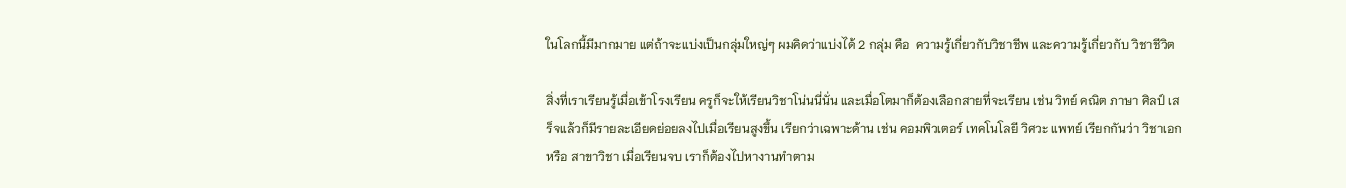ในโลกนี้มีมากมาย แต่ถ้าจะแบ่งเป็นกลุ่มใหญ่ๆ ผมคิดว่าแบ่งได้ 2 กลุ่ม คือ  ความรู้เกี่ยวกับวิชาชีพ และความรู้เกี่ยวกับ วิชาชีวิต

สิ่งที่เราเรียนรู้เมื่อเข้าโรงเรียน ครูก็จะให้เรียนวิชาโน่นนี่นั่น และเมื่อโตมาก็ต้องเลือกสายที่จะเรียน เช่น วิทย์ คณิต ภาษา ศิลป์ เสร็จแล้วก็มีรายละเอียดย่อยลงไปเมื่อเรียนสูงขึ้น เรียกว่าเฉพาะด้าน เช่น คอมพิวเตอร์ เทคโนโลยี วิศวะ แพทย์ เรียกกันว่า วิชาเอก หรือ สาขาวิชา เมื่อเรียนจบ เราก็ต้องไปหางานทำตาม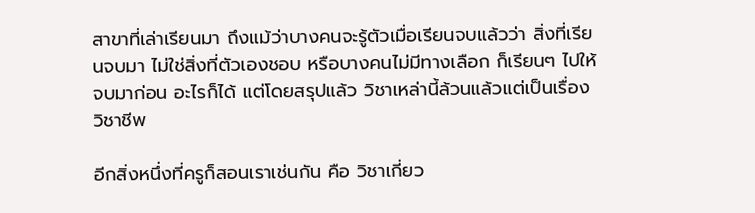สาขาที่เล่าเรียนมา ถึงแม้ว่าบางคนจะรู้ตัวเมื่อเรียนจบแล้วว่า สิ่งที่เรียนจบมา ไม่ใช่สิ่งที่ตัวเองชอบ หรือบางคนไม่มีทางเลือก ก็เรียนๆ ไปให้จบมาก่อน อะไรก็ได้ แต่โดยสรุปแล้ว วิชาเหล่านี้ล้วนแล้วแต่เป็นเรื่อง วิชาชีพ

อีกสิ่งหนึ่งที่ครูก็สอนเราเช่นกัน คือ วิชาเกี่ยว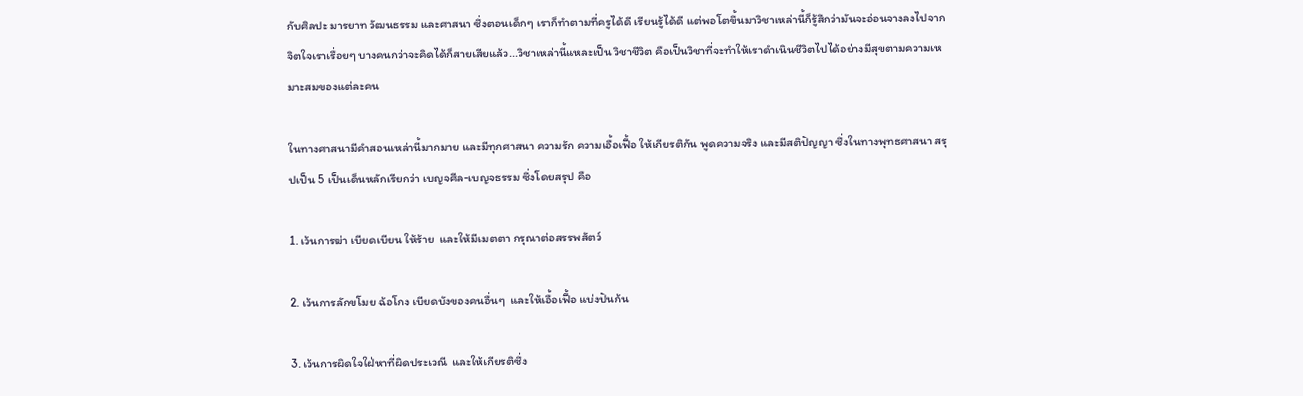กับศิลปะ มารยาท วัฒนธรรม และศาสนา ซึ่งตอนเด็กๆ เราก็ทำตามที่ครูได้ดี เรียนรู้ได้ดี แต่พอโตขึ้นมาวิชาเหล่านี้ก็รู้สึกว่ามันจะอ่อนจางลงไปจากจิตใจเราเรื่อยๆ บางคนกว่าจะคิดได้ก็สายเสียแล้ว...วิชาเหล่านี้แหละเป็น วิชาชีวิต คือเป็นวิชาที่จะทำให้เราดำเนินชีวิตไปได้อย่างมีสุขตามความเหมาะสมของแต่ละคน

ในทางศาสนามีคำสอนเหล่านี้มากมาย และมีทุกศาสนา ความรัก ความเอื้อเฟื้อ ให้เกียรติกัน พูดความจริง และมีสติปัญญา ซึ่งในทางพุทธศาสนา สรุปเป็น 5 เป็นเด็นหลักเรียกว่า เบญจศีล-เบญจธรรม ซึ่งโดยสรุป คือ

1. เว้นการฆ่า เบียดเบียน ให้ร้าย  และให้มีเมตตา กรุณาต่อสรรพสัตว์

2. เว้นการลักขโมย ฉ้อโกง เบียดบังของคนอื่นๆ  และให้เอื้อเฟื้อ แบ่งปันก้น

3. เว้นการผิดใจใฝ่หาที่ผิดประเวณี  และให้เกียรติซึ่ง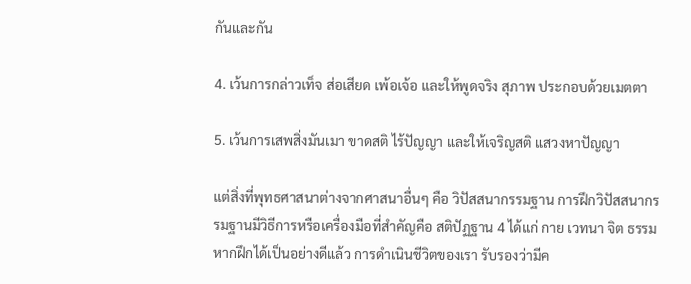กันและกัน

4. เว้นการกล่าวเท็จ ส่อเสียด เพ้อเจ้อ และให้พูดจริง สุภาพ ประกอบด้วยเมตตา

5. เว้นการเสพสิ่งมันเมา ขาดสติ ไร้ปัญญา และให้เจริญสติ แสวงหาปัญญา

แต่สิ่งที่พุทธศาสนาต่างจากศาสนาอื่นๆ คือ วิปัสสนากรรมฐาน การฝึกวิปัสสนากรรมฐานมีวิธีการหรือเครื่องมือที่สำคัญคือ สติปัฏฐาน 4 ได้แก่ กาย เวทนา จิต ธรรม หากฝึกได้เป็นอย่างดีแล้ว การดำเนินชีวิตของเรา รับรองว่ามีค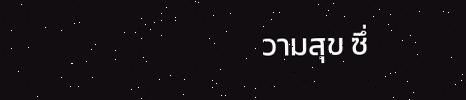วามสุข ซึ่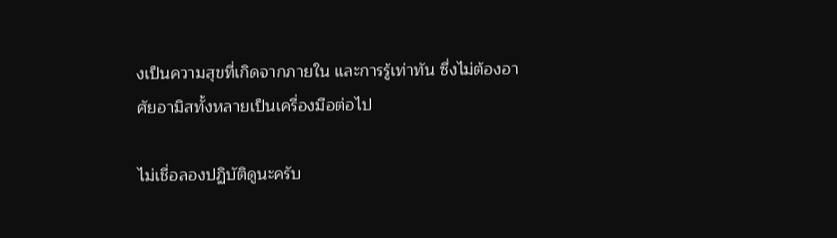งเป็นความสุขที่เกิดจากภายใน และการรู้เท่าทัน ซึ่งไม่ต้องอาศัยอามิสทั้งหลายเป็นเครื่องมือต่อไป

ไม่เชื่อลองปฏิบัติดูนะครับ